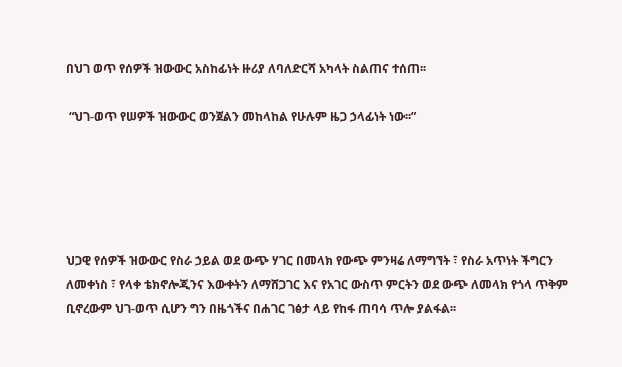በህገ ወጥ የሰዎች ዝውውር አስከፊነት ዙሪያ ለባለድርሻ አካላት ስልጠና ተሰጠ፡፡

 “ህገ-ወጥ የሠዎች ዝውውር ወንጀልን መከላከል የሁሉም ዜጋ ኃላፊነት ነው፡፡”





ህጋዊ የሰዎች ዝውውር የስራ ኃይል ወደ ውጭ ሃገር በመላክ የውጭ ምንዛሬ ለማግኘት ፣ የስራ አጥነት ችግርን ለመቀነስ ፣ የላቀ ቴክኖሎጂንና እውቀትን ለማሸጋገር እና የአገር ውስጥ ምርትን ወደ ውጭ ለመላክ የጎላ ጥቅም ቢኖረውም ህገ-ወጥ ሲሆን ግን በዜጎችና በሐገር ገፅታ ላይ የከፋ ጠባሳ ጥሎ ያልፋል፡፡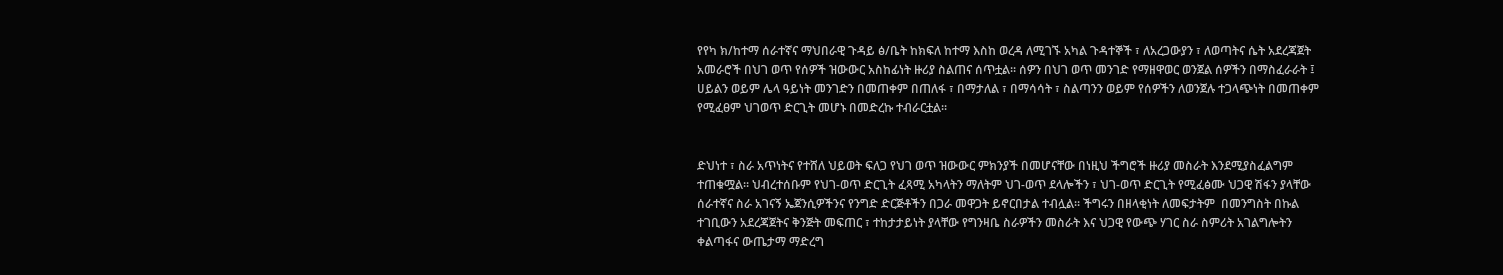የየካ ክ/ከተማ ሰራተኛና ማህበራዊ ጉዳይ ፅ/ቤት ከክፍለ ከተማ እስከ ወረዳ ለሚገኙ አካል ጉዳተኞች ፣ ለአረጋውያን ፣ ለወጣትና ሴት አደረጃጀት አመራሮች በህገ ወጥ የሰዎች ዝውውር አስከፊነት ዙሪያ ስልጠና ሰጥቷል፡፡ ሰዎን በህገ ወጥ መንገድ የማዘዋወር ወንጀል ሰዎችን በማስፈራራት ፤ ሀይልን ወይም ሌላ ዓይነት መንገድን በመጠቀም በጠለፋ ፣ በማታለል ፣ በማሳሳት ፣ ስልጣንን ወይም የሰዎችን ለወንጀሉ ተጋላጭነት በመጠቀም የሚፈፀም ህገወጥ ድርጊት መሆኑ በመድረኩ ተብራርቷል፡፡


ድህነተ ፣ ስራ አጥነትና የተሸለ ህይወት ፍለጋ የህገ ወጥ ዝውውር ምክንያች በመሆናቸው በነዚህ ችግሮች ዙሪያ መስራት እንደሚያስፈልግም ተጠቁሟል፡፡ ህብረተሰቡም የህገ-ወጥ ድርጊት ፈጻሚ አካላትን ማለትም ህገ-ወጥ ደላሎችን ፣ ህገ-ወጥ ድርጊት የሚፈፅሙ ህጋዊ ሽፋን ያላቸው ሰራተኛና ስራ አገናኝ ኤጀንሲዎችንና የንግድ ድርጅቶችን በጋራ መዋጋት ይኖርበታል ተብሏል፡፡ ችግሩን በዘላቂነት ለመፍታትም  በመንግስት በኩል ተገቢውን አደረጃጀትና ቅንጅት መፍጠር ፣ ተከታታይነት ያላቸው የግንዛቤ ስራዎችን መስራት እና ህጋዊ የውጭ ሃገር ስራ ስምሪት አገልግሎትን ቀልጣፋና ውጤታማ ማድረግ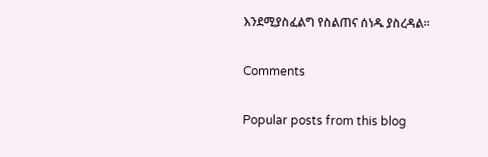እንደሚያስፈልግ የስልጠና ሰነዱ ያስረዳል፡፡

Comments

Popular posts from this blog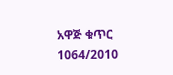አዋጅ ቁጥር 1064/2010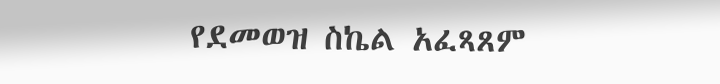የደመወዝ ስኬል አፈጻጸም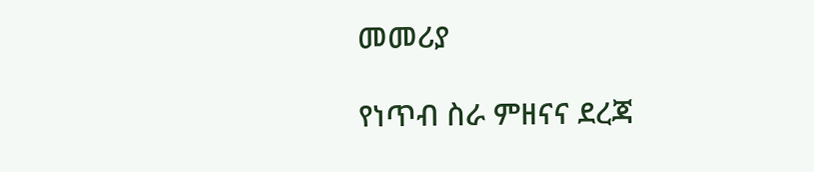መመሪያ

የነጥብ ስራ ምዘናና ደረጃ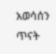አወሳሰን ጥናት